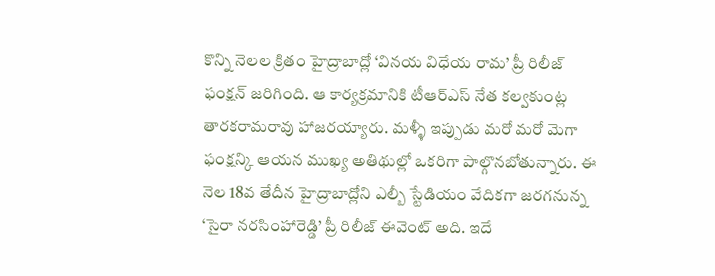కొన్ని నెలల క్రితం హైద్రాబాద్లో ‘వినయ విధేయ రామ’ ప్రీ రిలీజ్ ఫంక్షన్ జరిగింది. ఆ కార్యక్రమానికి టీఆర్ఎస్ నేత కల్వకుంట్ల తారకరామరావు హాజరయ్యారు. మళ్ళీ ఇప్పుడు మరో మరో మెగా ఫంక్షన్కి ఆయన ముఖ్య అతిథుల్లో ఒకరిగా పాల్గొనబోతున్నారు. ఈ నెల 18వ తేదీన హైద్రాబాద్లోని ఎల్బీ స్టేడియం వేదికగా జరగనున్న ‘సైరా నరసింహారెడ్డి’ ప్రీ రిలీజ్ ఈవెంట్ అది. ఇదే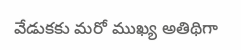వేడుకకు మరో ముఖ్య అతిథిగా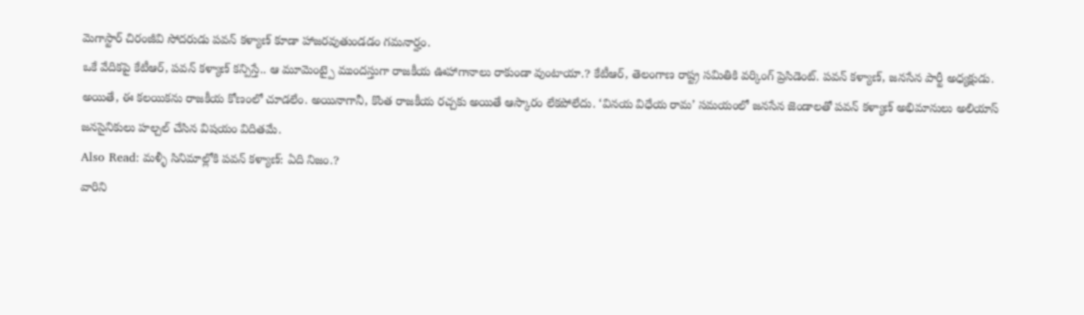మెగాస్టార్ చిరంజీవి సోదరుడు పవన్ కళ్యాణ్ కూడా హాజరవుతుండడం గమనార్హం.
ఒకే వేదికపై కేటీఆర్, పవన్ కళ్యాణ్ కన్పిస్తే.. ఆ మూమెంట్పై ముందస్తుగా రాజకీయ ఊహాగానాలు రాకుండా వుంటాయా.? కేటీఆర్, తెలంగాణ రాష్ట్ర సమితికి వర్కింగ్ ప్రెసిడెంట్. పవన్ కళ్యాణ్, జనసేన పార్టీ అధ్యక్షుడు. అయితే, ఈ కలయికను రాజకీయ కోణంలో చూడలేం. అయినాగానీ, కొంత రాజకీయ రచ్చకు అయితే ఆస్కారం లేకపోలేదు. ‘వినయ విధేయ రామ’ సమయంలో జనసేన జెండాలతో పవన్ కళ్యాణ్ అభిమానులు అలియాస్ జనసైనికులు హల్చల్ చేసిన విషయం విదితమే.
Also Read: మళ్ళీ సినిమాల్లోకి పవన్ కళ్యాణ్: ఏది నిజం.?
వారిని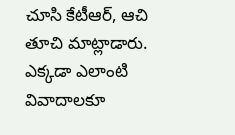చూసి కేటీఆర్, ఆచి తూచి మాట్లాడారు. ఎక్కడా ఎలాంటి వివాదాలకూ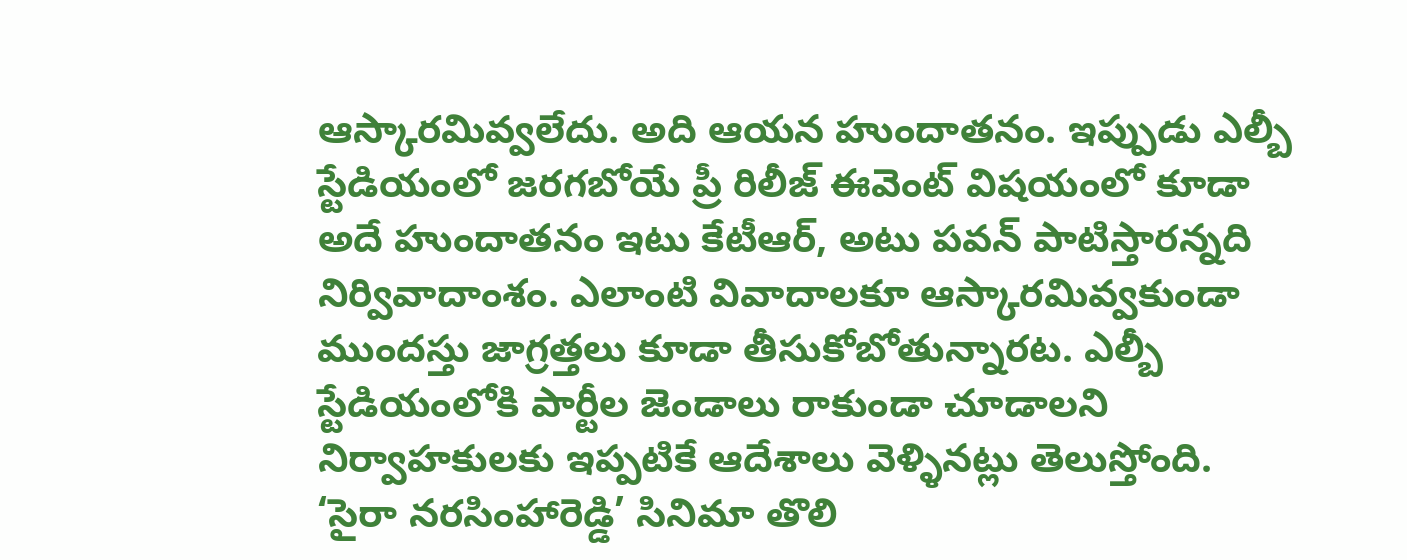ఆస్కారమివ్వలేదు. అది ఆయన హుందాతనం. ఇప్పుడు ఎల్బీ స్టేడియంలో జరగబోయే ప్రీ రిలీజ్ ఈవెంట్ విషయంలో కూడా అదే హుందాతనం ఇటు కేటీఆర్, అటు పవన్ పాటిస్తారన్నది నిర్వివాదాంశం. ఎలాంటి వివాదాలకూ ఆస్కారమివ్వకుండా ముందస్తు జాగ్రత్తలు కూడా తీసుకోబోతున్నారట. ఎల్బీ స్టేడియంలోకి పార్టీల జెండాలు రాకుండా చూడాలని నిర్వాహకులకు ఇప్పటికే ఆదేశాలు వెళ్ళినట్లు తెలుస్తోంది.
‘సైరా నరసింహారెడ్డి’ సినిమా తొలి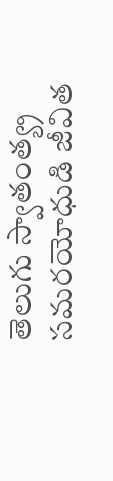తెలుగు స్వాతంత్య్ర సమరయోధుడి జీవిత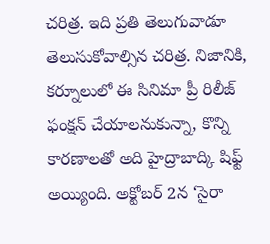చరిత్ర. ఇది ప్రతి తెలుగువాడూ తెలుసుకోవాల్సిన చరిత్ర. నిజానికి, కర్నూలులో ఈ సినిమా ప్రీ రిలీజ్ ఫంక్షన్ చేయాలనుకున్నా, కొన్ని కారణాలతో అది హైద్రాబాద్కి షిఫ్ట్ అయ్యింది. అక్టోబర్ 2న ‘సైరా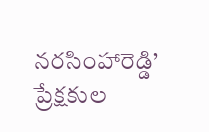నరసింహారెడ్డి’ ప్రేక్షకుల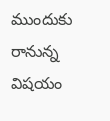ముందుకు రానున్న విషయం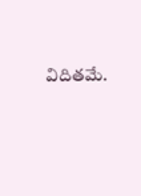విదితమే.